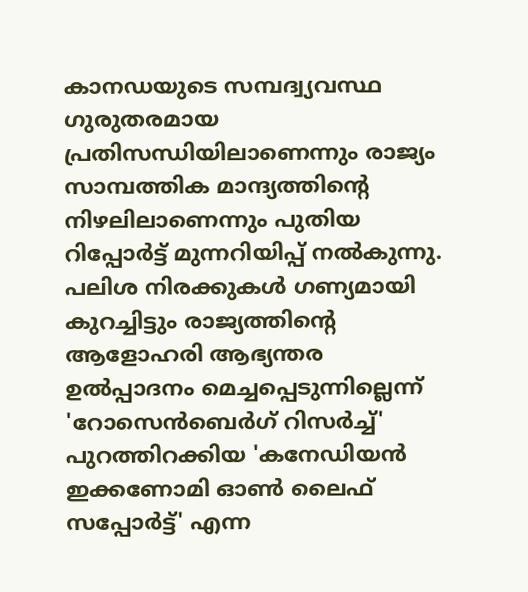കാനഡയുടെ സമ്പദ്വ്യവസ്ഥ ഗുരുതരമായ പ്രതിസന്ധിയിലാണെന്നും രാജ്യം സാമ്പത്തിക മാന്ദ്യത്തിൻ്റെ നിഴലിലാണെന്നും പുതിയ റിപ്പോർട്ട് മുന്നറിയിപ്പ് നൽകുന്നു. പലിശ നിരക്കുകൾ ഗണ്യമായി കുറച്ചിട്ടും രാജ്യത്തിൻ്റെ ആളോഹരി ആഭ്യന്തര ഉൽപ്പാദനം മെച്ചപ്പെടുന്നില്ലെന്ന് 'റോസെൻബെർഗ് റിസർച്ച്' പുറത്തിറക്കിയ 'കനേഡിയൻ ഇക്കണോമി ഓൺ ലൈഫ് സപ്പോർട്ട്' എന്ന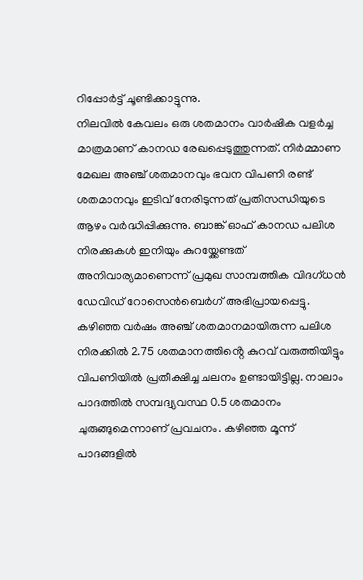റിപ്പോർട്ട് ചൂണ്ടിക്കാട്ടുന്നു.
നിലവിൽ കേവലം ഒരു ശതമാനം വാർഷിക വളർച്ച മാത്രമാണ് കാനഡ രേഖപ്പെടുത്തുന്നത്. നിർമ്മാണ മേഖല അഞ്ച് ശതമാനവും ഭവന വിപണി രണ്ട് ശതമാനവും ഇടിവ് നേരിടുന്നത് പ്രതിസന്ധിയുടെ ആഴം വർദ്ധിപ്പിക്കുന്നു. ബാങ്ക് ഓഫ് കാനഡ പലിശ നിരക്കുകൾ ഇനിയും കുറയ്ക്കേണ്ടത് അനിവാര്യമാണെന്ന് പ്രമുഖ സാമ്പത്തിക വിദഗ്ധൻ ഡേവിഡ് റോസെൻബെർഗ് അഭിപ്രായപ്പെട്ടു. കഴിഞ്ഞ വർഷം അഞ്ച് ശതമാനമായിരുന്ന പലിശ നിരക്കിൽ 2.75 ശതമാനത്തിൻ്റെ കുറവ് വരുത്തിയിട്ടും വിപണിയിൽ പ്രതീക്ഷിച്ച ചലനം ഉണ്ടായിട്ടില്ല. നാലാം പാദത്തിൽ സമ്പദ്വ്യവസ്ഥ 0.5 ശതമാനം ചുരുങ്ങുമെന്നാണ് പ്രവചനം. കഴിഞ്ഞ മൂന്ന് പാദങ്ങളിൽ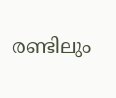രണ്ടിലും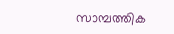സാമ്പത്തിക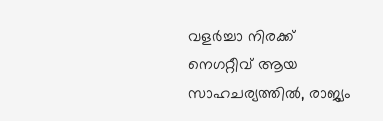വളർച്ചാ നിരക്ക് നെഗറ്റീവ് ആയ സാഹചര്യത്തിൽ, രാജ്യം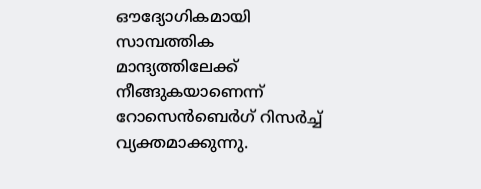ഔദ്യോഗികമായി സാമ്പത്തിക മാന്ദ്യത്തിലേക്ക് നീങ്ങുകയാണെന്ന് റോസെൻബെർഗ് റിസർച്ച് വ്യക്തമാക്കുന്നു.